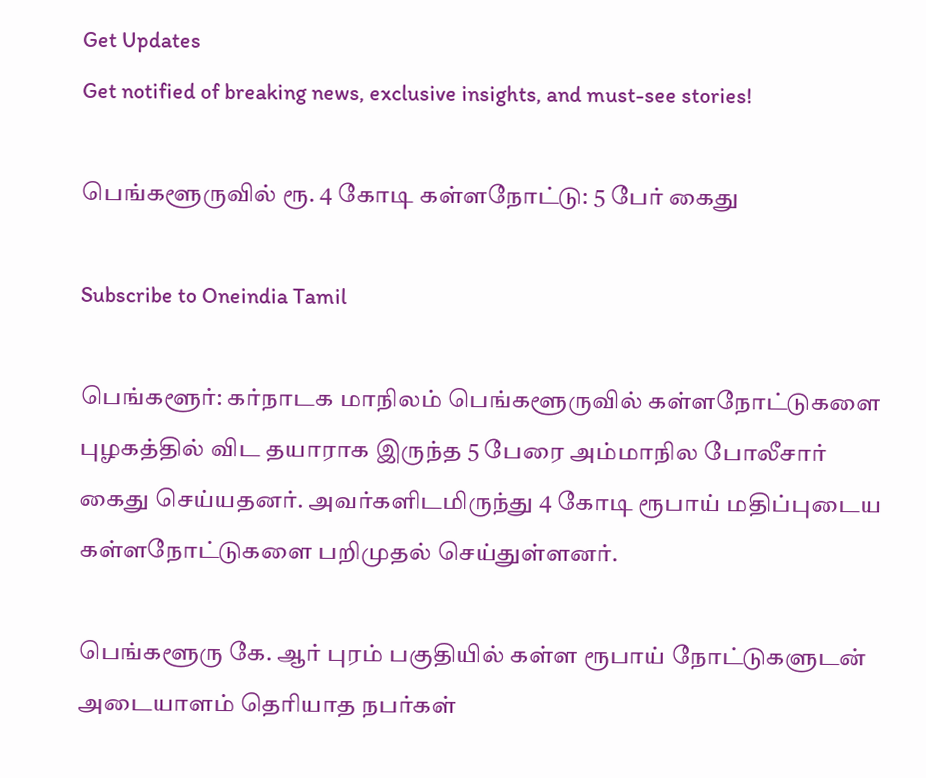Get Updates
Get notified of breaking news, exclusive insights, and must-see stories!

பெங்களூருவில் ரூ. 4 கோடி கள்ளநோட்டு: 5 பேர் கைது

Subscribe to Oneindia Tamil

பெங்களூர்: கர்நாடக மாநிலம் பெங்களூருவில் கள்ளநோட்டுகளை புழகத்தில் விட தயாராக இருந்த 5 பேரை அம்மாநில போலீசார் கைது செய்யதனர். அவர்களிடமிருந்து 4 கோடி ரூபாய் மதிப்புடைய கள்ளநோட்டுகளை பறிமுதல் செய்துள்ளனர்.

பெங்களூரு கே. ஆர் புரம் பகுதியில் கள்ள ரூபாய் நோட்டுகளுடன் அடையாளம் தெரியாத நபர்கள்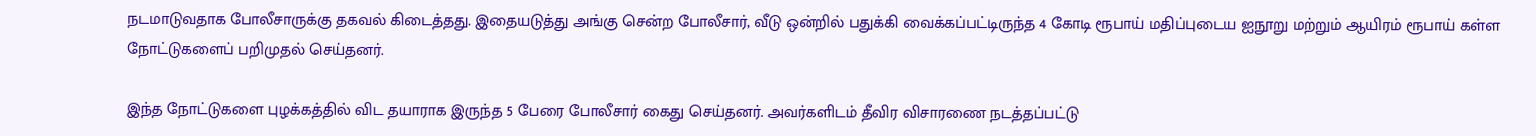நடமாடுவதாக போலீசாருக்கு தகவல் கிடைத்தது. இதையடுத்து அங்கு சென்ற போலீசார், வீடு ஒன்றில் பதுக்கி வைக்கப்பட்டிருந்த 4 கோடி ரூபாய் மதிப்புடைய ஐநூறு மற்றும் ஆயிரம் ரூபாய் கள்ள நோட்டுகளைப் பறிமுதல் செய்தனர்.

இந்த நோட்டுகளை புழக்கத்தில் விட தயாராக இருந்த 5 பேரை போலீசார் கைது செய்தனர். அவர்களிடம் தீவிர விசாரணை நடத்தப்பட்டு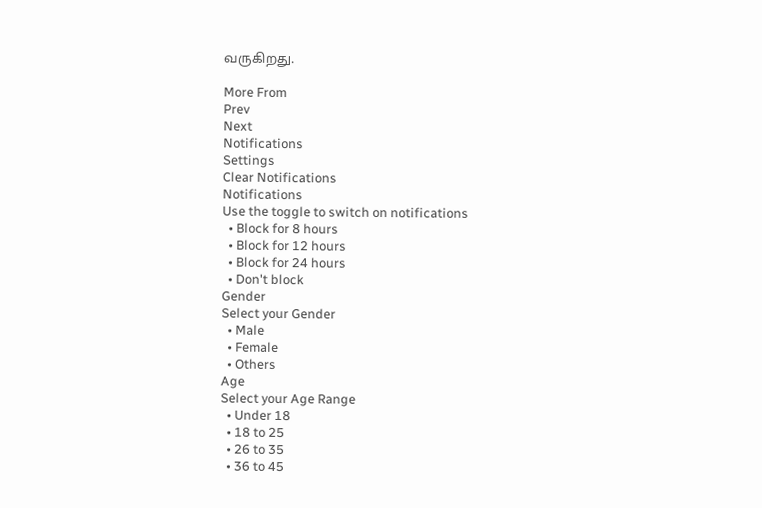வருகிறது.

More From
Prev
Next
Notifications
Settings
Clear Notifications
Notifications
Use the toggle to switch on notifications
  • Block for 8 hours
  • Block for 12 hours
  • Block for 24 hours
  • Don't block
Gender
Select your Gender
  • Male
  • Female
  • Others
Age
Select your Age Range
  • Under 18
  • 18 to 25
  • 26 to 35
  • 36 to 45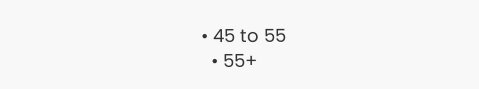• 45 to 55
  • 55+